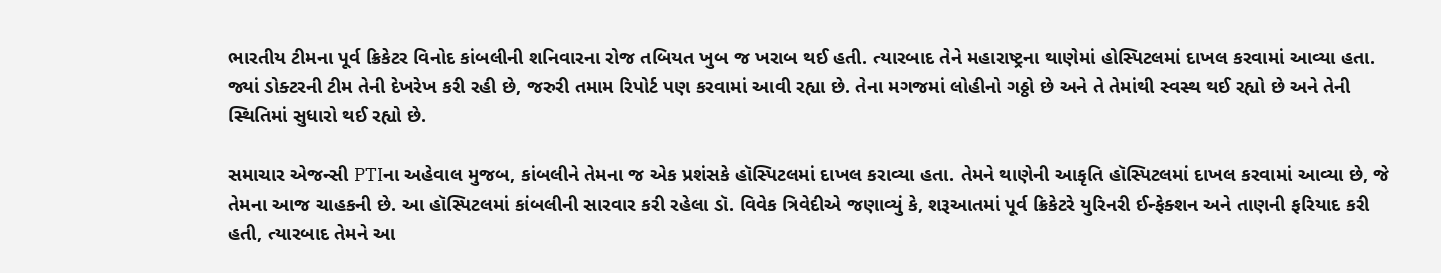ભારતીય ટીમના પૂર્વ ક્રિકેટર વિનોદ કાંબલીની શનિવારના રોજ તબિયત ખુબ જ ખરાબ થઈ હતી. ત્યારબાદ તેને મહારાષ્ટ્રના થાણેમાં હોસ્પિટલમાં દાખલ કરવામાં આવ્યા હતા. જ્યાં ડોક્ટરની ટીમ તેની દેખરેખ કરી રહી છે, જરુરી તમામ રિપોર્ટ પણ કરવામાં આવી રહ્યા છે. તેના મગજમાં લોહીનો ગઠ્ઠો છે અને તે તેમાંથી સ્વસ્થ થઈ રહ્યો છે અને તેની સ્થિતિમાં સુધારો થઈ રહ્યો છે.

સમાચાર એજન્સી PTIના અહેવાલ મુજબ, કાંબલીને તેમના જ એક પ્રશંસકે હૉસ્પિટલમાં દાખલ કરાવ્યા હતા. તેમને થાણેની આકૃતિ હૉસ્પિટલમાં દાખલ કરવામાં આવ્યા છે, જે તેમના આજ ચાહકની છે. આ હૉસ્પિટલમાં કાંબલીની સારવાર કરી રહેલા ડૉ. વિવેક ત્રિવેદીએ જણાવ્યું કે, શરૂઆતમાં પૂર્વ ક્રિકેટરે યુરિનરી ઈન્ફેક્શન અને તાણની ફરિયાદ કરી હતી, ત્યારબાદ તેમને આ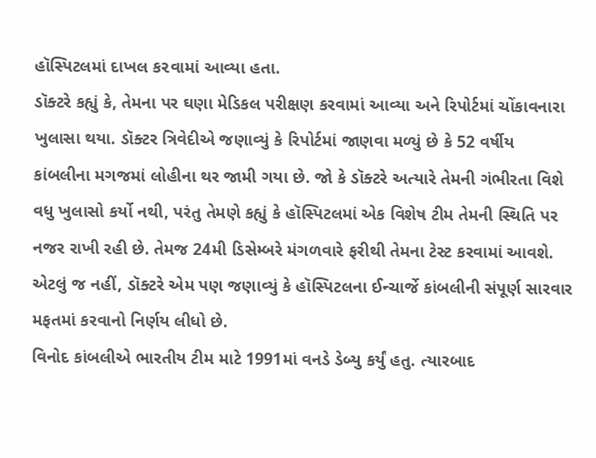હૉસ્પિટલમાં દાખલ ક૨વામાં આવ્યા હતા.
ડૉક્ટરે કહ્યું કે, તેમના પર ઘણા મેડિકલ પરીક્ષણ કરવામાં આવ્યા અને રિપોર્ટમાં ચોંકાવનારા ખુલાસા થયા. ડૉક્ટર ત્રિવેદીએ જણાવ્યું કે રિપોર્ટમાં જાણવા મળ્યું છે કે 52 વર્ષીય કાંબલીના મગજમાં લોહીના થર જામી ગયા છે. જો કે ડૉક્ટરે અત્યારે તેમની ગંભીરતા વિશે વધુ ખુલાસો કર્યો નથી, પરંતુ તેમણે કહ્યું કે હૉસ્પિટલમાં એક વિશેષ ટીમ તેમની સ્થિતિ પર નજર રાખી રહી છે. તેમજ 24મી ડિસેમ્બરે મંગળવારે ફરીથી તેમના ટેસ્ટ કરવામાં આવશે. એટલું જ નહીં, ડૉક્ટરે એમ પણ જણાવ્યું કે હૉસ્પિટલના ઈન્ચાર્જે કાંબલીની સંપૂર્ણ સારવાર મફતમાં કરવાનો નિર્ણય લીધો છે.
વિનોદ કાંબલીએ ભારતીય ટીમ માટે 1991માં વનડે ડેબ્યુ કર્યું હતુ. ત્યારબાદ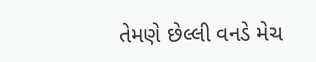તેમણે છેલ્લી વનડે મેચ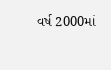વર્ષ 2000માં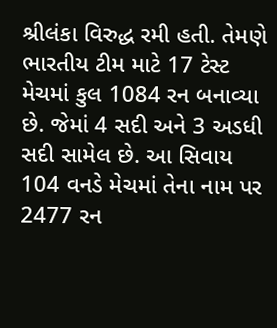શ્રીલંકા વિરુદ્ધ રમી હતી. તેમણે ભારતીય ટીમ માટે 17 ટેસ્ટ મેચમાં કુલ 1084 રન બનાવ્યા છે. જેમાં 4 સદી અને 3 અડધી સદી સામેલ છે. આ સિવાય 104 વનડે મેચમાં તેના નામ પર 2477 રન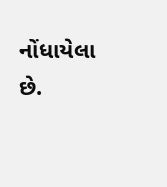નોંધાયેલા છે.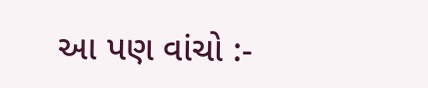આ પણ વાંચો :-